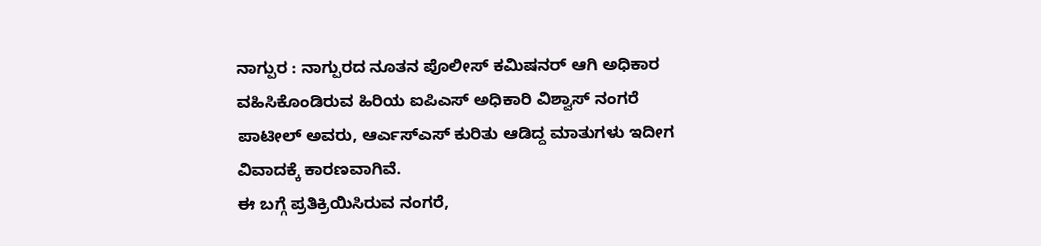ನಾಗ್ಪುರ : ನಾಗ್ಪುರದ ನೂತನ ಪೊಲೀಸ್ ಕಮಿಷನರ್ ಆಗಿ ಅಧಿಕಾರ ವಹಿಸಿಕೊಂಡಿರುವ ಹಿರಿಯ ಐಪಿಎಸ್ ಅಧಿಕಾರಿ ವಿಶ್ವಾಸ್ ನಂಗರೆ ಪಾಟೀಲ್ ಅವರು, ಆರ್ಎಸ್ಎಸ್ ಕುರಿತು ಆಡಿದ್ದ ಮಾತುಗಳು ಇದೀಗ ವಿವಾದಕ್ಕೆ ಕಾರಣವಾಗಿವೆ.
ಈ ಬಗ್ಗೆ ಪ್ರತಿಕ್ರಿಯಿಸಿರುವ ನಂಗರೆ,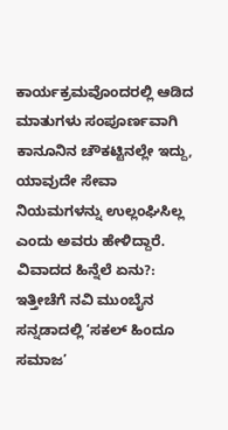ಕಾರ್ಯಕ್ರಮವೊಂದರಲ್ಲಿ ಆಡಿದ ಮಾತುಗಳು ಸಂಪೂರ್ಣವಾಗಿ ಕಾನೂನಿನ ಚೌಕಟ್ಟಿನಲ್ಲೇ ಇದ್ದು, ಯಾವುದೇ ಸೇವಾ ನಿಯಮಗಳನ್ನು ಉಲ್ಲಂಘಿಸಿಲ್ಲ ಎಂದು ಅವರು ಹೇಳಿದ್ದಾರೆ.
ವಿವಾದದ ಹಿನ್ನೆಲೆ ಏನು?:
ಇತ್ತೀಚೆಗೆ ನವಿ ಮುಂಬೈನ ಸನ್ನಡಾದಲ್ಲಿ ‘ಸಕಲ್ ಹಿಂದೂ ಸಮಾಜ’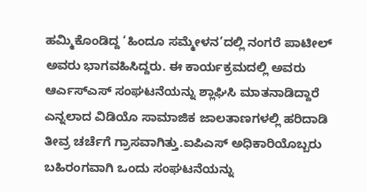ಹಮ್ಮಿಕೊಂಡಿದ್ದ ‘ಹಿಂದೂ ಸಮ್ಮೇಳನ’ದಲ್ಲಿ ನಂಗರೆ ಪಾಟೀಲ್ ಅವರು ಭಾಗವಹಿಸಿದ್ದರು. ಈ ಕಾರ್ಯಕ್ರಮದಲ್ಲಿ ಅವರು ಆರ್ಎಸ್ಎಸ್ ಸಂಘಟನೆಯನ್ನು ಶ್ಲಾಘಿಸಿ ಮಾತನಾಡಿದ್ದಾರೆ ಎನ್ನಲಾದ ವಿಡಿಯೊ ಸಾಮಾಜಿಕ ಜಾಲತಾಣಗಳಲ್ಲಿ ಹರಿದಾಡಿ ತೀವ್ರ ಚರ್ಚೆಗೆ ಗ್ರಾಸವಾಗಿತ್ತು.ಐಪಿಎಸ್ ಅಧಿಕಾರಿಯೊಬ್ಬರು ಬಹಿರಂಗವಾಗಿ ಒಂದು ಸಂಘಟನೆಯನ್ನು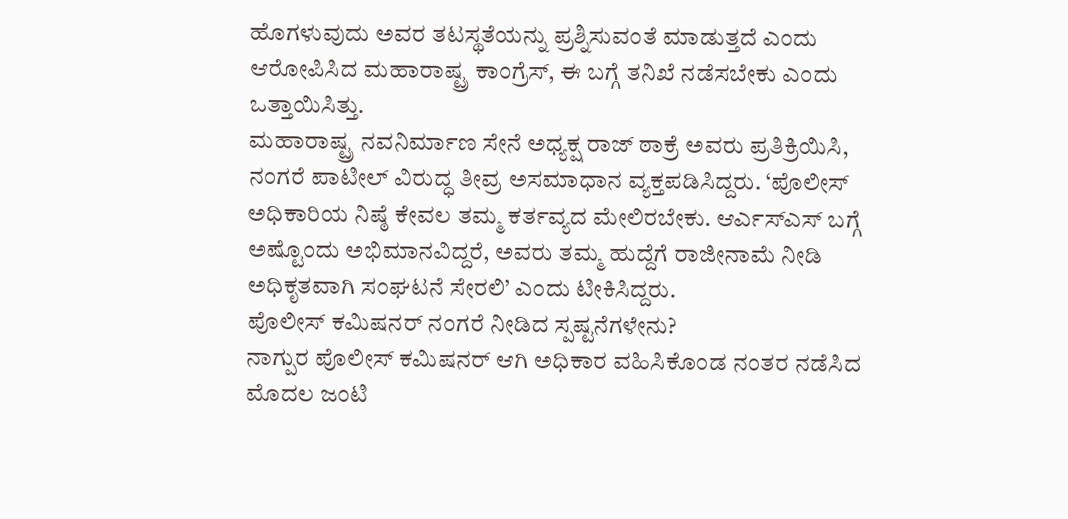ಹೊಗಳುವುದು ಅವರ ತಟಸ್ಥತೆಯನ್ನು ಪ್ರಶ್ನಿಸುವಂತೆ ಮಾಡುತ್ತದೆ ಎಂದು ಆರೋಪಿಸಿದ ಮಹಾರಾಷ್ಟ್ರ ಕಾಂಗ್ರೆಸ್, ಈ ಬಗ್ಗೆ ತನಿಖೆ ನಡೆಸಬೇಕು ಎಂದು ಒತ್ತಾಯಿಸಿತ್ತು.
ಮಹಾರಾಷ್ಟ್ರ ನವನಿರ್ಮಾಣ ಸೇನೆ ಅಧ್ಯಕ್ಷ ರಾಜ್ ಠಾಕ್ರೆ ಅವರು ಪ್ರತಿಕ್ರಿಯಿಸಿ, ನಂಗರೆ ಪಾಟೀಲ್ ವಿರುದ್ಧ ತೀವ್ರ ಅಸಮಾಧಾನ ವ್ಯಕ್ತಪಡಿಸಿದ್ದರು. ‘ಪೊಲೀಸ್ ಅಧಿಕಾರಿಯ ನಿಷ್ಠೆ ಕೇವಲ ತಮ್ಮ ಕರ್ತವ್ಯದ ಮೇಲಿರಬೇಕು. ಆರ್ಎಸ್ಎಸ್ ಬಗ್ಗೆ ಅಷ್ಟೊಂದು ಅಭಿಮಾನವಿದ್ದರೆ, ಅವರು ತಮ್ಮ ಹುದ್ದೆಗೆ ರಾಜೀನಾಮೆ ನೀಡಿ ಅಧಿಕೃತವಾಗಿ ಸಂಘಟನೆ ಸೇರಲಿ’ ಎಂದು ಟೀಕಿಸಿದ್ದರು.
ಪೊಲೀಸ್ ಕಮಿಷನರ್ ನಂಗರೆ ನೀಡಿದ ಸ್ಪಷ್ಟನೆಗಳೇನು?
ನಾಗ್ಪುರ ಪೊಲೀಸ್ ಕಮಿಷನರ್ ಆಗಿ ಅಧಿಕಾರ ವಹಿಸಿಕೊಂಡ ನಂತರ ನಡೆಸಿದ ಮೊದಲ ಜಂಟಿ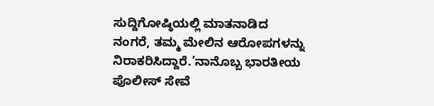ಸುದ್ದಿಗೋಷ್ಠಿಯಲ್ಲಿ ಮಾತನಾಡಿದ ನಂಗರೆ, ತಮ್ಮ ಮೇಲಿನ ಆರೋಪಗಳನ್ನು ನಿರಾಕರಿಸಿದ್ದಾರೆ.’ನಾನೊಬ್ಬ ಭಾರತೀಯ ಪೊಲೀಸ್ ಸೇವೆ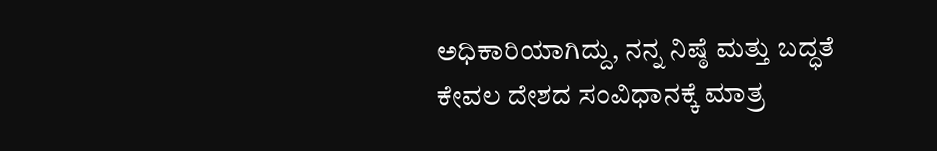ಅಧಿಕಾರಿಯಾಗಿದ್ದು, ನನ್ನ ನಿಷ್ಠೆ ಮತ್ತು ಬದ್ಧತೆ ಕೇವಲ ದೇಶದ ಸಂವಿಧಾನಕ್ಕೆ ಮಾತ್ರ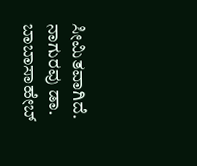ಸೀಮಿತವಾಗಿದೆ. ನಾಗುರವು ಡಾ. ಬಾಬಾಸಾಹೇಬ್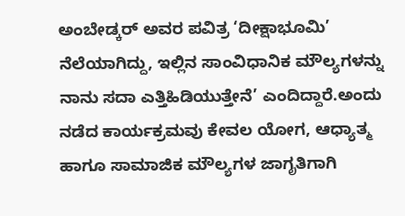ಅಂಬೇಡ್ಕರ್ ಅವರ ಪವಿತ್ರ ‘ದೀಕ್ಷಾಭೂಮಿ’ ನೆಲೆಯಾಗಿದ್ದು, ಇಲ್ಲಿನ ಸಾಂವಿಧಾನಿಕ ಮೌಲ್ಯಗಳನ್ನು ನಾನು ಸದಾ ಎತ್ತಿಹಿಡಿಯುತ್ತೇನೆ’ ಎಂದಿದ್ದಾರೆ.ಅಂದು ನಡೆದ ಕಾರ್ಯಕ್ರಮವು ಕೇವಲ ಯೋಗ, ಆಧ್ಯಾತ್ಮ ಹಾಗೂ ಸಾಮಾಜಿಕ ಮೌಲ್ಯಗಳ ಜಾಗೃತಿಗಾಗಿ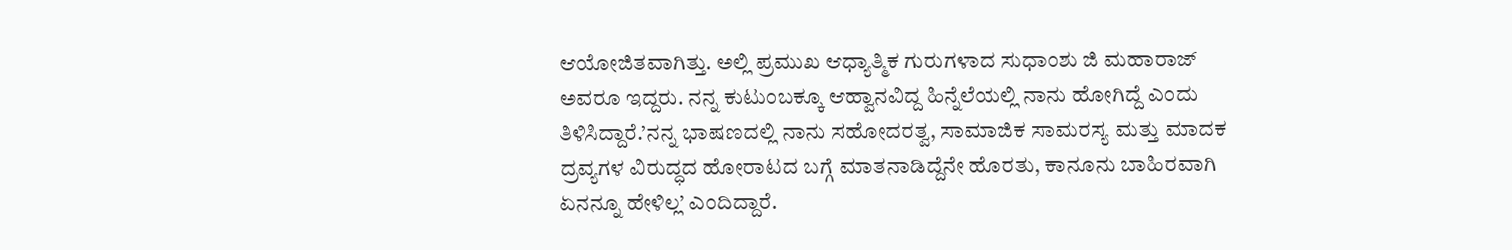ಆಯೋಜಿತವಾಗಿತ್ತು. ಅಲ್ಲಿ ಪ್ರಮುಖ ಆಧ್ಯಾತ್ಮಿಕ ಗುರುಗಳಾದ ಸುಧಾಂಶು ಜಿ ಮಹಾರಾಜ್ ಅವರೂ ಇದ್ದರು. ನನ್ನ ಕುಟುಂಬಕ್ಕೂ ಆಹ್ವಾನವಿದ್ದ ಹಿನ್ನೆಲೆಯಲ್ಲಿ ನಾನು ಹೋಗಿದ್ದೆ ಎಂದು ತಿಳಿಸಿದ್ದಾರೆ.’ನನ್ನ ಭಾಷಣದಲ್ಲಿ ನಾನು ಸಹೋದರತ್ವ, ಸಾಮಾಜಿಕ ಸಾಮರಸ್ಯ ಮತ್ತು ಮಾದಕ ದ್ರವ್ಯಗಳ ವಿರುದ್ಧದ ಹೋರಾಟದ ಬಗ್ಗೆ ಮಾತನಾಡಿದ್ದೆನೇ ಹೊರತು, ಕಾನೂನು ಬಾಹಿರವಾಗಿ ಏನನ್ನೂ ಹೇಳಿಲ್ಲ’ ಎಂದಿದ್ದಾರೆ.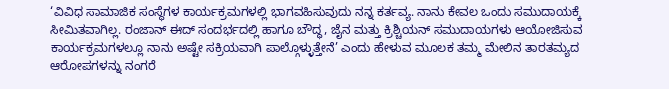‘ವಿವಿಧ ಸಾಮಾಜಿಕ ಸಂಸ್ಥೆಗಳ ಕಾರ್ಯಕ್ರಮಗಳಲ್ಲಿ ಭಾಗವಹಿಸುವುದು ನನ್ನ ಕರ್ತವ್ಯ. ನಾನು ಕೇವಲ ಒಂದು ಸಮುದಾಯಕ್ಕೆ ಸೀಮಿತವಾಗಿಲ್ಲ. ರಂಜಾನ್ ಈದ್ ಸಂದರ್ಭದಲ್ಲಿ ಹಾಗೂ ಬೌದ್ಧ, ಜೈನ ಮತ್ತು ಕ್ರಿಶ್ಚಿಯನ್ ಸಮುದಾಯಗಳು ಆಯೋಜಿಸುವ ಕಾರ್ಯಕ್ರಮಗಳಲ್ಲೂ ನಾನು ಅಷ್ಟೇ ಸಕ್ರಿಯವಾಗಿ ಪಾಲ್ಗೊಳ್ಳುತ್ತೇನೆ’ ಎಂದು ಹೇಳುವ ಮೂಲಕ ತಮ್ಮ ಮೇಲಿನ ತಾರತಮ್ಯದ ಆರೋಪಗಳನ್ನು ನಂಗರೆ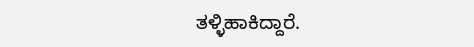ತಳ್ಳಿಹಾಕಿದ್ದಾರೆ.